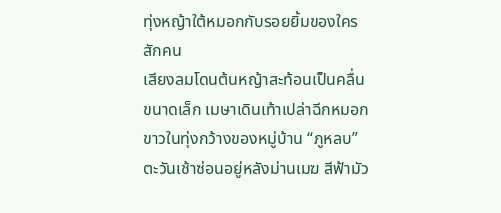ทุ่งหญ้าใต้หมอกกับรอยยิ้มของใครสักคน
เสียงลมโดนต้นหญ้าสะท้อนเป็นคลื่นขนาดเล็ก เมษาเดินเท้าเปล่าฉีกหมอกขาวในทุ่งกว้างของหมู่บ้าน “ภูหลบ” ตะวันเช้าซ่อนอยู่หลังม่านเมฆ สีฟ้ามัว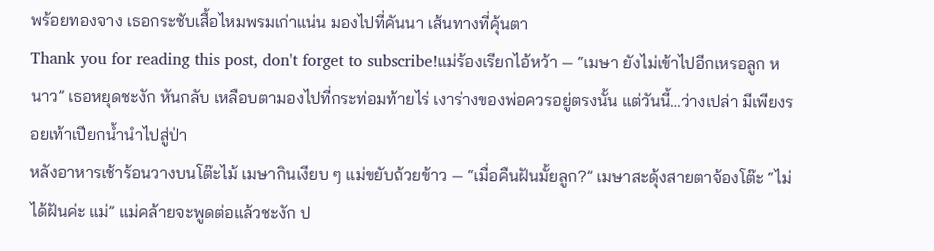พร้อยทองจาง เธอกระชับเสื้อไหมพรมเก่าแน่น มองไปที่คันนา เส้นทางที่คุ้นตา
Thank you for reading this post, don't forget to subscribe!แม่ร้องเรียกไอ้หว้า — “เมษา ยังไม่เข้าไปอีกเหรอลูก หนาว” เธอหยุดชะงัก หันกลับ เหลือบตามองไปที่กระท่อมท้ายไร่ เงาร่างของพ่อควรอยู่ตรงนั้น แต่วันนี้…ว่างเปล่า มีเพียงรอยเท้าเปียกน้ำนำไปสู่ป่า
หลังอาหารเช้าร้อนวางบนโต๊ะไม้ เมษากินเงียบ ๆ แม่ขยับถ้วยข้าว — “เมื่อคืนฝันมั้ยลูก?” เมษาสะดุ้งสายตาจ้องโต๊ะ “ไม่ได้ฝันค่ะ แม่” แม่คล้ายจะพูดต่อแล้วชะงัก ป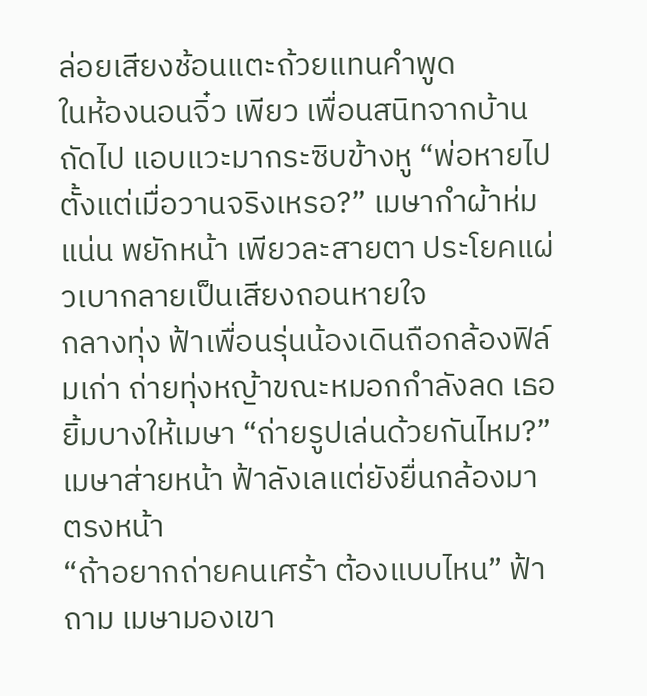ล่อยเสียงช้อนแตะถ้วยแทนคำพูด
ในห้องนอนจิ๋ว เพียว เพื่อนสนิทจากบ้านถัดไป แอบแวะมากระซิบข้างหู “พ่อหายไปตั้งแต่เมื่อวานจริงเหรอ?” เมษากำผ้าห่มแน่น พยักหน้า เพียวละสายตา ประโยคแผ่วเบากลายเป็นเสียงถอนหายใจ
กลางทุ่ง ฟ้าเพื่อนรุ่นน้องเดินถือกล้องฟิล์มเก่า ถ่ายทุ่งหญ้าขณะหมอกกำลังลด เธอยิ้มบางให้เมษา “ถ่ายรูปเล่นด้วยกันไหม?” เมษาส่ายหน้า ฟ้าลังเลแต่ยังยื่นกล้องมาตรงหน้า
“ถ้าอยากถ่ายคนเศร้า ต้องแบบไหน” ฟ้าถาม เมษามองเขา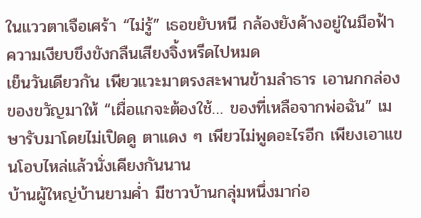ในแววตาเจือเศร้า “ไม่รู้” เธอขยับหนี กล้องยังค้างอยู่ในมือฟ้า ความเงียบขึงขังกลืนเสียงจิ้งหรีดไปหมด
เย็นวันเดียวกัน เพียวแวะมาตรงสะพานข้ามลำธาร เอานกกล่องของขวัญมาให้ “เผื่อแกจะต้องใช้… ของที่เหลือจากพ่อฉัน” เมษารับมาโดยไม่เปิดดู ตาแดง ๆ เพียวไม่พูดอะไรอีก เพียงเอาแขนโอบไหล่แล้วนั่งเคียงกันนาน
บ้านผู้ใหญ่บ้านยามค่ำ มีชาวบ้านกลุ่มหนึ่งมาก่อ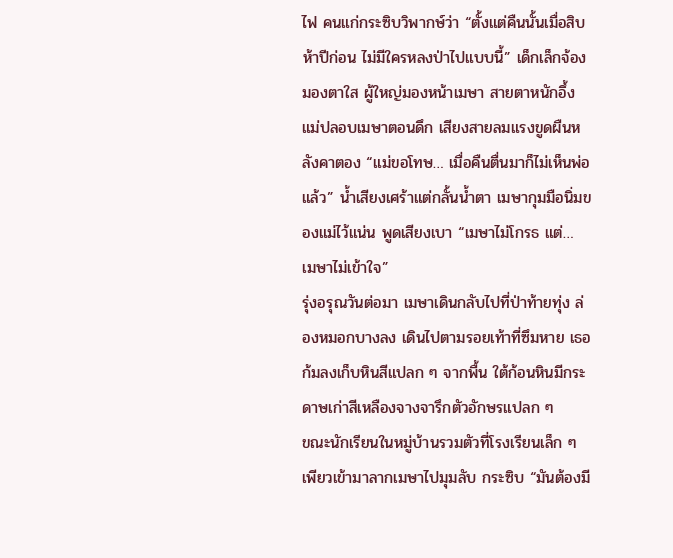ไฟ คนแก่กระซิบวิพากษ์ว่า “ตั้งแต่คืนนั้นเมื่อสิบห้าปีก่อน ไม่มีใครหลงป่าไปแบบนี้” เด็กเล็กจ้องมองตาใส ผู้ใหญ่มองหน้าเมษา สายตาหนักอึ้ง
แม่ปลอบเมษาตอนดึก เสียงสายลมแรงขูดผืนหลังคาตอง “แม่ขอโทษ… เมื่อคืนตื่นมาก็ไม่เห็นพ่อแล้ว” น้ำเสียงเศร้าแต่กลั้นน้ำตา เมษากุมมือนิ่มของแม่ไว้แน่น พูดเสียงเบา “เมษาไม่โกรธ แต่… เมษาไม่เข้าใจ”
รุ่งอรุณวันต่อมา เมษาเดินกลับไปที่ป่าท้ายทุ่ง ล่องหมอกบางลง เดินไปตามรอยเท้าที่ซึมหาย เธอก้มลงเก็บหินสีแปลก ๆ จากพื้น ใต้ก้อนหินมีกระดาษเก่าสีเหลืองจางจารึกตัวอักษรแปลก ๆ
ขณะนักเรียนในหมู่บ้านรวมตัวที่โรงเรียนเล็ก ๆ เพียวเข้ามาลากเมษาไปมุมลับ กระซิบ “มันต้องมี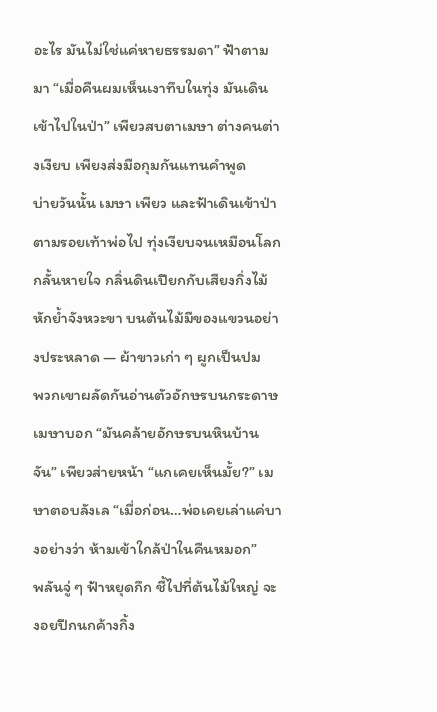อะไร มันไม่ใช่แค่หายธรรมดา” ฟ้าตามมา “เมื่อคืนผมเห็นเงาทึบในทุ่ง มันเดินเข้าไปในป่า” เพียวสบตาเมษา ต่างคนต่างเงียบ เพียงส่งมือกุมกันแทนคำพูด
บ่ายวันนั้น เมษา เพียว และฟ้าเดินเข้าป่าตามรอยเท้าพ่อไป ทุ่งเงียบจนเหมือนโลกกลั้นหายใจ กลิ่นดินเปียกกับเสียงกิ่งไม้หักย้ำจังหวะขา บนต้นไม้มีของแขวนอย่างประหลาด — ผ้าขาวเก่า ๆ ผูกเป็นปม
พวกเขาผลัดกันอ่านตัวอักษรบนกระดาษ เมษาบอก “มันคล้ายอักษรบนหินบ้านจัน” เพียวส่ายหน้า “แกเคยเห็นมั้ย?” เมษาตอบลังเล “เมื่อก่อน…พ่อเคยเล่าแค่บางอย่างว่า ห้ามเข้าใกล้ป่าในคืนหมอก”
พลันจู่ ๆ ฟ้าหยุดกึก ชี้ไปที่ต้นไม้ใหญ่ จะงอยปีกนกค้างกิ้ง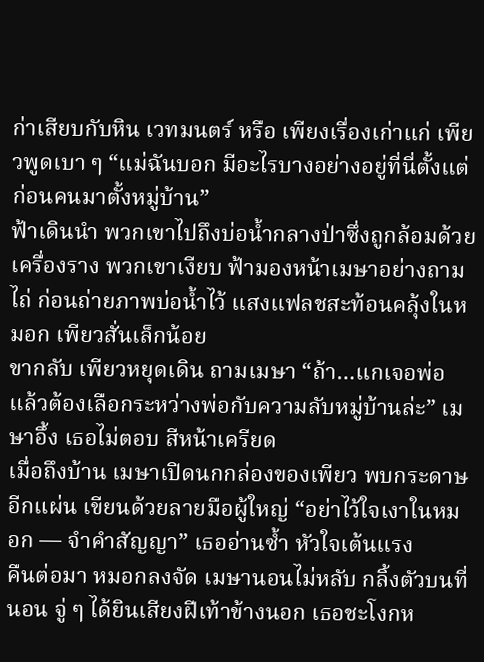ก่าเสียบกับหิน เวทมนตร์ หรือ เพียงเรื่องเก่าแก่ เพียวพูดเบา ๆ “แม่ฉันบอก มีอะไรบางอย่างอยู่ที่นี่ตั้งแต่ก่อนคนมาตั้งหมู่บ้าน”
ฟ้าเดินนำ พวกเขาไปถึงบ่อน้ำกลางป่าซึ่งถูกล้อมด้วยเครื่องราง พวกเขาเงียบ ฟ้ามองหน้าเมษาอย่างถามไถ่ ก่อนถ่ายภาพบ่อน้ำไว้ แสงแฟลชสะท้อนคลุ้งในหมอก เพียวสั่นเล็กน้อย
ขากลับ เพียวหยุดเดิน ถามเมษา “ถ้า…แกเจอพ่อ แล้วต้องเลือกระหว่างพ่อกับความลับหมู่บ้านล่ะ” เมษาอึ้ง เธอไม่ตอบ สีหน้าเครียด
เมื่อถึงบ้าน เมษาเปิดนกกล่องของเพียว พบกระดาษอีกแผ่น เขียนด้วยลายมือผู้ใหญ่ “อย่าไว้ใจเงาในหมอก — จำคำสัญญา” เธออ่านซ้ำ หัวใจเต้นแรง
คืนต่อมา หมอกลงจัด เมษานอนไม่หลับ กลิ้งตัวบนที่นอน จู่ ๆ ได้ยินเสียงฝีเท้าข้างนอก เธอชะโงกห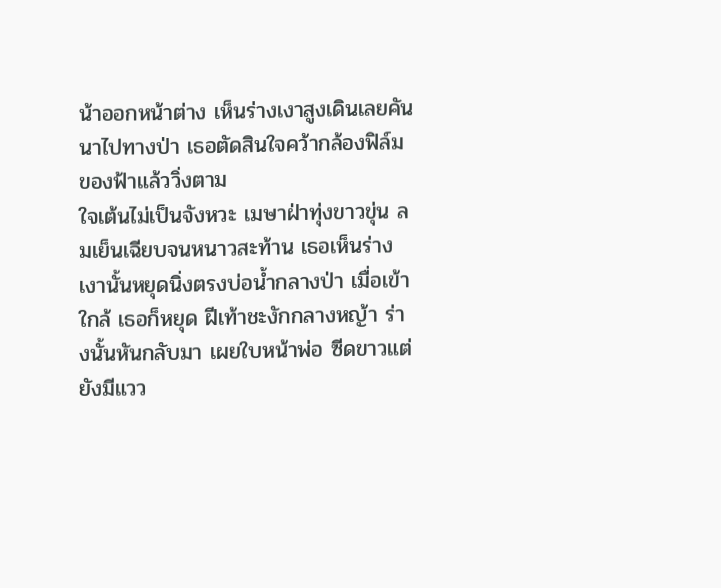น้าออกหน้าต่าง เห็นร่างเงาสูงเดินเลยคันนาไปทางป่า เธอตัดสินใจคว้ากล้องฟิล์มของฟ้าแล้ววิ่งตาม
ใจเต้นไม่เป็นจังหวะ เมษาฝ่าทุ่งขาวขุ่น ลมเย็นเฉียบจนหนาวสะท้าน เธอเห็นร่างเงานั้นหยุดนิ่งตรงบ่อน้ำกลางป่า เมื่อเข้าใกล้ เธอก็หยุด ฝีเท้าชะงักกลางหญ้า ร่างนั้นหันกลับมา เผยใบหน้าพ่อ ซีดขาวแต่ยังมีแวว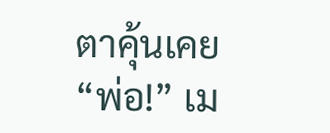ตาคุ้นเคย
“พ่อ!” เม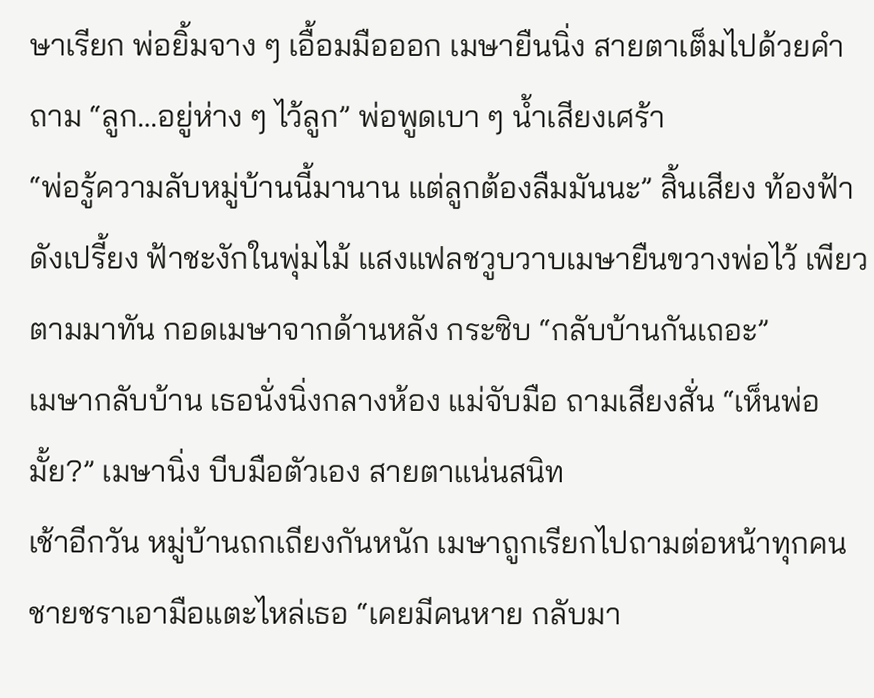ษาเรียก พ่อยิ้มจาง ๆ เอื้อมมือออก เมษายืนนิ่ง สายตาเต็มไปด้วยคำถาม “ลูก…อยู่ห่าง ๆ ไว้ลูก” พ่อพูดเบา ๆ น้ำเสียงเศร้า
“พ่อรู้ความลับหมู่บ้านนี้มานาน แต่ลูกต้องลืมมันนะ” สิ้นเสียง ท้องฟ้าดังเปรี้ยง ฟ้าชะงักในพุ่มไม้ แสงแฟลชวูบวาบเมษายืนขวางพ่อไว้ เพียวตามมาทัน กอดเมษาจากด้านหลัง กระซิบ “กลับบ้านกันเถอะ”
เมษากลับบ้าน เธอนั่งนิ่งกลางห้อง แม่จับมือ ถามเสียงสั่น “เห็นพ่อมั้ย?” เมษานิ่ง บีบมือตัวเอง สายตาแน่นสนิท
เช้าอีกวัน หมู่บ้านถกเถียงกันหนัก เมษาถูกเรียกไปถามต่อหน้าทุกคน ชายชราเอามือแตะไหล่เธอ “เคยมีคนหาย กลับมา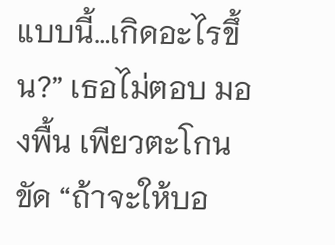แบบนี้…เกิดอะไรขึ้น?” เธอไม่ตอบ มองพื้น เพียวตะโกนขัด “ถ้าจะให้บอ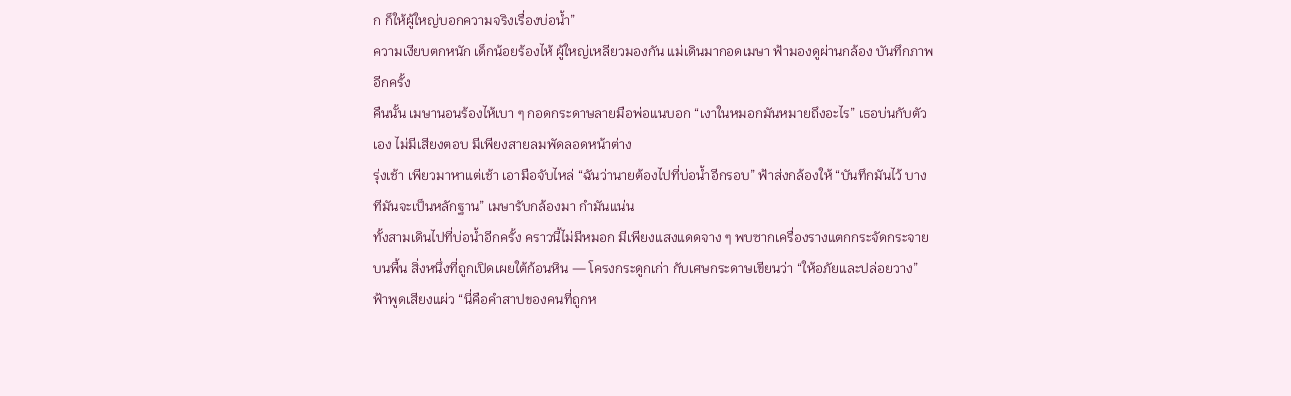ก ก็ให้ผู้ใหญ่บอกความจริงเรื่องบ่อน้ำ”
ความเงียบตกหนัก เด็กน้อยร้องไห้ ผู้ใหญ่เหลียวมองกัน แม่เดินมากอดเมษา ฟ้ามองดูผ่านกล้อง บันทึกภาพอีกครั้ง
คืนนั้น เมษานอนร้องไห้เบา ๆ กอดกระดาษลายมือพ่อแนบอก “เงาในหมอกมันหมายถึงอะไร” เธอบ่นกับตัวเอง ไม่มีเสียงตอบ มีเพียงสายลมพัดลอดหน้าต่าง
รุ่งเช้า เพียวมาหาแต่เช้า เอามือจับไหล่ “ฉันว่านายต้องไปที่บ่อน้ำอีกรอบ” ฟ้าส่งกล้องให้ “บันทึกมันไว้ บางทีมันจะเป็นหลักฐาน” เมษารับกล้องมา กำมันแน่น
ทั้งสามเดินไปที่บ่อน้ำอีกครั้ง คราวนี้ไม่มีหมอก มีเพียงแสงแดดจาง ๆ พบซากเครื่องรางแตกกระจัดกระจายบนพื้น สิ่งหนึ่งที่ถูกเปิดเผยใต้ก้อนหิน — โครงกระดูกเก่า กับเศษกระดาษเขียนว่า “ให้อภัยและปล่อยวาง”
ฟ้าพูดเสียงแผ่ว “นี่คือคำสาปของคนที่ถูกห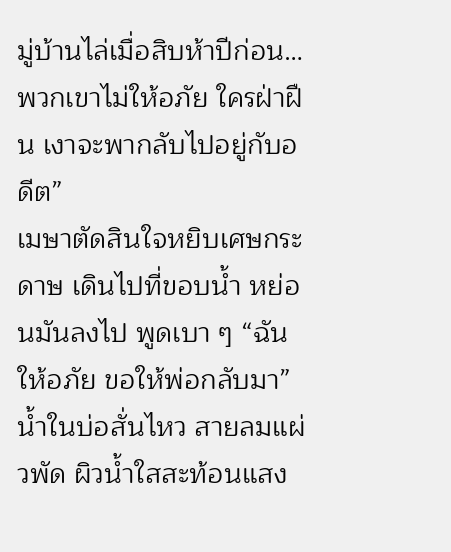มู่บ้านไล่เมื่อสิบห้าปีก่อน…พวกเขาไม่ให้อภัย ใครฝ่าฝืน เงาจะพากลับไปอยู่กับอดีต”
เมษาตัดสินใจหยิบเศษกระดาษ เดินไปที่ขอบน้ำ หย่อนมันลงไป พูดเบา ๆ “ฉันให้อภัย ขอให้พ่อกลับมา” น้ำในบ่อสั่นไหว สายลมแผ่วพัด ผิวน้ำใสสะท้อนแสง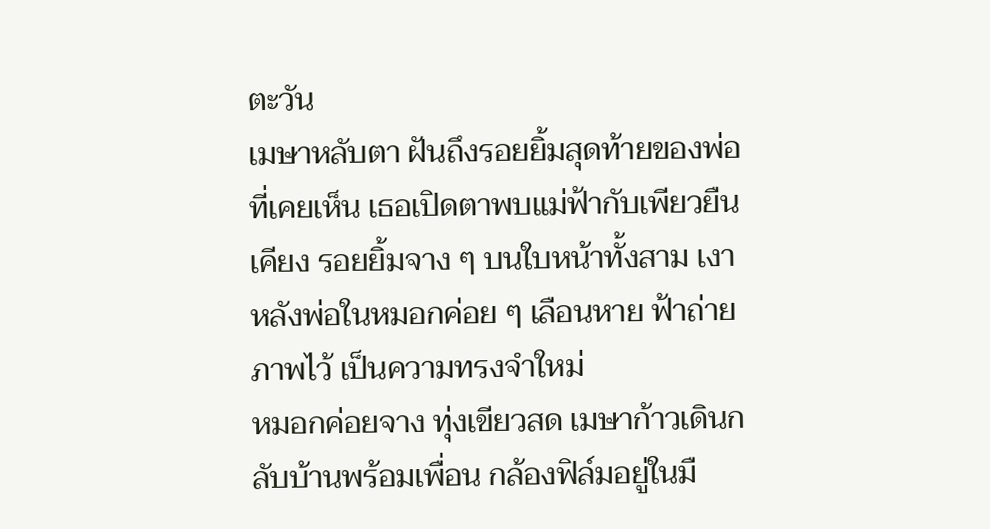ตะวัน
เมษาหลับตา ฝันถึงรอยยิ้มสุดท้ายของพ่อที่เคยเห็น เธอเปิดตาพบแม่ฟ้ากับเพียวยืนเคียง รอยยิ้มจาง ๆ บนใบหน้าทั้งสาม เงาหลังพ่อในหมอกค่อย ๆ เลือนหาย ฟ้าถ่ายภาพไว้ เป็นความทรงจำใหม่
หมอกค่อยจาง ทุ่งเขียวสด เมษาก้าวเดินกลับบ้านพร้อมเพื่อน กล้องฟิล์มอยู่ในมื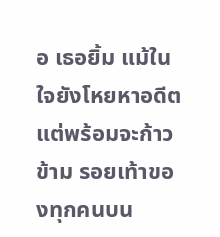อ เธอยิ้ม แม้ในใจยังโหยหาอดีตแต่พร้อมจะก้าวข้าม รอยเท้าของทุกคนบน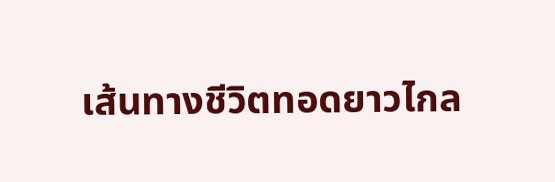เส้นทางชีวิตทอดยาวไกล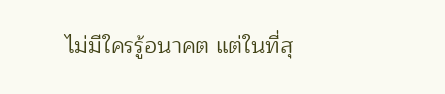ไม่มีใครรู้อนาคต แต่ในที่สุ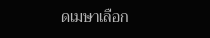ดเมษาเลือก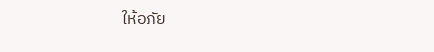ให้อภัย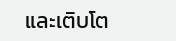และเติบโต